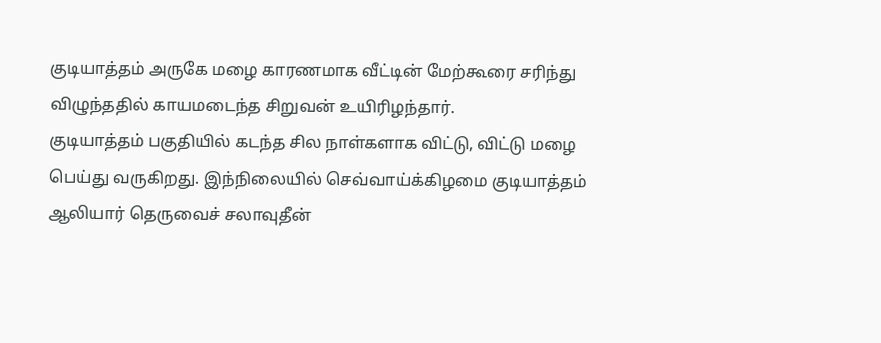குடியாத்தம் அருகே மழை காரணமாக வீட்டின் மேற்கூரை சரிந்து விழுந்ததில் காயமடைந்த சிறுவன் உயிரிழந்தார்.
குடியாத்தம் பகுதியில் கடந்த சில நாள்களாக விட்டு, விட்டு மழை பெய்து வருகிறது. இந்நிலையில் செவ்வாய்க்கிழமை குடியாத்தம் ஆலியார் தெருவைச் சலாவுதீன்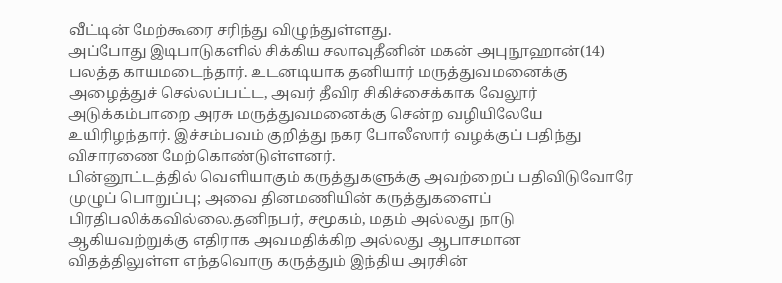வீட்டின் மேற்கூரை சரிந்து விழுந்துள்ளது.
அப்போது இடிபாடுகளில் சிக்கிய சலாவுதீனின் மகன் அபுநூஹான்(14) பலத்த காயமடைந்தார். உடனடியாக தனியார் மருத்துவமனைக்கு அழைத்துச் செல்லப்பட்ட, அவர் தீவிர சிகிச்சைக்காக வேலூர் அடுக்கம்பாறை அரசு மருத்துவமனைக்கு சென்ற வழியிலேயே உயிரிழந்தார். இச்சம்பவம் குறித்து நகர போலீஸார் வழக்குப் பதிந்து விசாரணை மேற்கொண்டுள்ளனர்.
பின்னூட்டத்தில் வெளியாகும் கருத்துகளுக்கு அவற்றைப் பதிவிடுவோரே முழுப் பொறுப்பு; அவை தினமணியின் கருத்துகளைப் பிரதிபலிக்கவில்லை.தனிநபர், சமூகம், மதம் அல்லது நாடு ஆகியவற்றுக்கு எதிராக அவமதிக்கிற அல்லது ஆபாசமான விதத்திலுள்ள எந்தவொரு கருத்தும் இந்திய அரசின்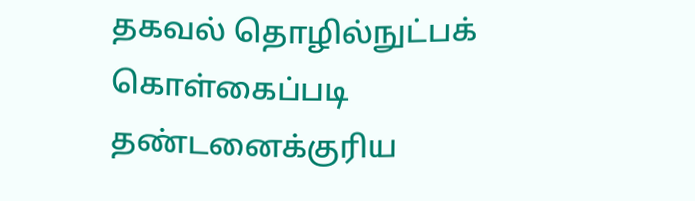தகவல் தொழில்நுட்பக் கொள்கைப்படி தண்டனைக்குரிய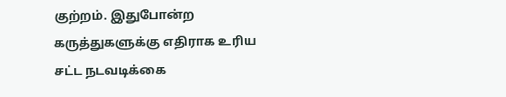குற்றம். இதுபோன்ற கருத்துகளுக்கு எதிராக உரிய சட்ட நடவடிக்கை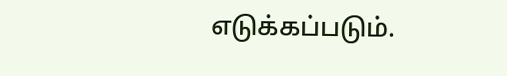எடுக்கப்படும்.